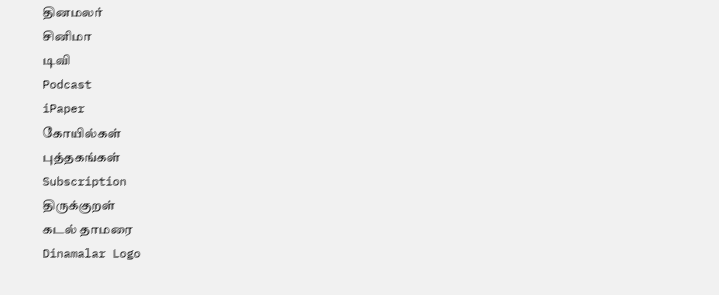தினமலர்
சினிமா
டிவி
Podcast
iPaper
கோயில்கள்
புத்தகங்கள்
Subscription
திருக்குறள்
கடல் தாமரை
Dinamalar Logo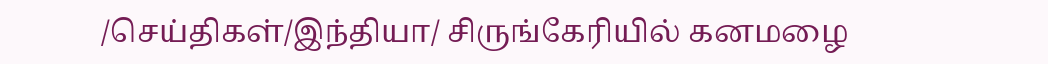/செய்திகள்/இந்தியா/ சிருங்கேரியில் கனமழை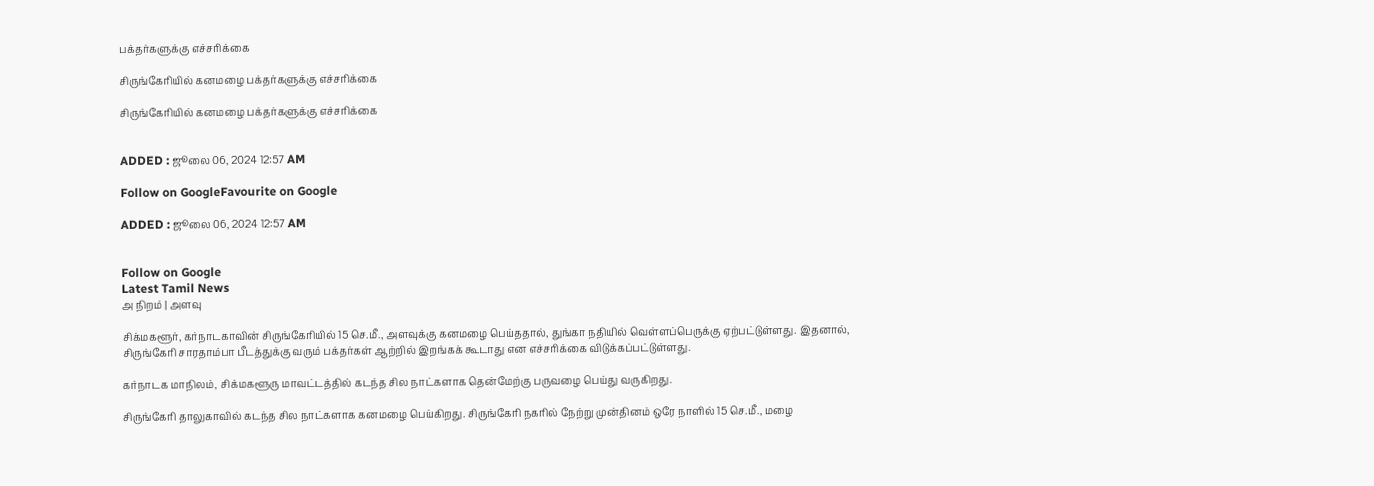பக்தர்களுக்கு எச்சரிக்கை

சிருங்கேரியில் கனமழை பக்தர்களுக்கு எச்சரிக்கை

சிருங்கேரியில் கனமழை பக்தர்களுக்கு எச்சரிக்கை


ADDED : ஜூலை 06, 2024 12:57 AM

Follow on GoogleFavourite on Google

ADDED : ஜூலை 06, 2024 12:57 AM


Follow on Google
Latest Tamil News
அ நிறம் | அளவு

சிக்மகளூர், கர்நாடகாவின் சிருங்கேரியில் 15 செ.மீ., அளவுக்கு கனமழை பெய்ததால், துங்கா நதியில் வெள்ளப்பெருக்கு ஏற்பட்டுள்ளது. இதனால், சிருங்கேரி சாரதாம்பா பீடத்துக்கு வரும் பக்தர்கள் ஆற்றில் இறங்கக் கூடாது என எச்சரிக்கை விடுக்கப்பட்டுள்ளது.

கர்நாடக மாநிலம், சிக்மகளூரு மாவட்டத்தில் கடந்த சில நாட்களாக தென்மேற்கு பருவழை பெய்து வருகிறது.

சிருங்கேரி தாலுகாவில் கடந்த சில நாட்களாக கனமழை பெய்கிறது. சிருங்கேரி நகரில் நேற்று முன்தினம் ஒரே நாளில் 15 செ.மீ., மழை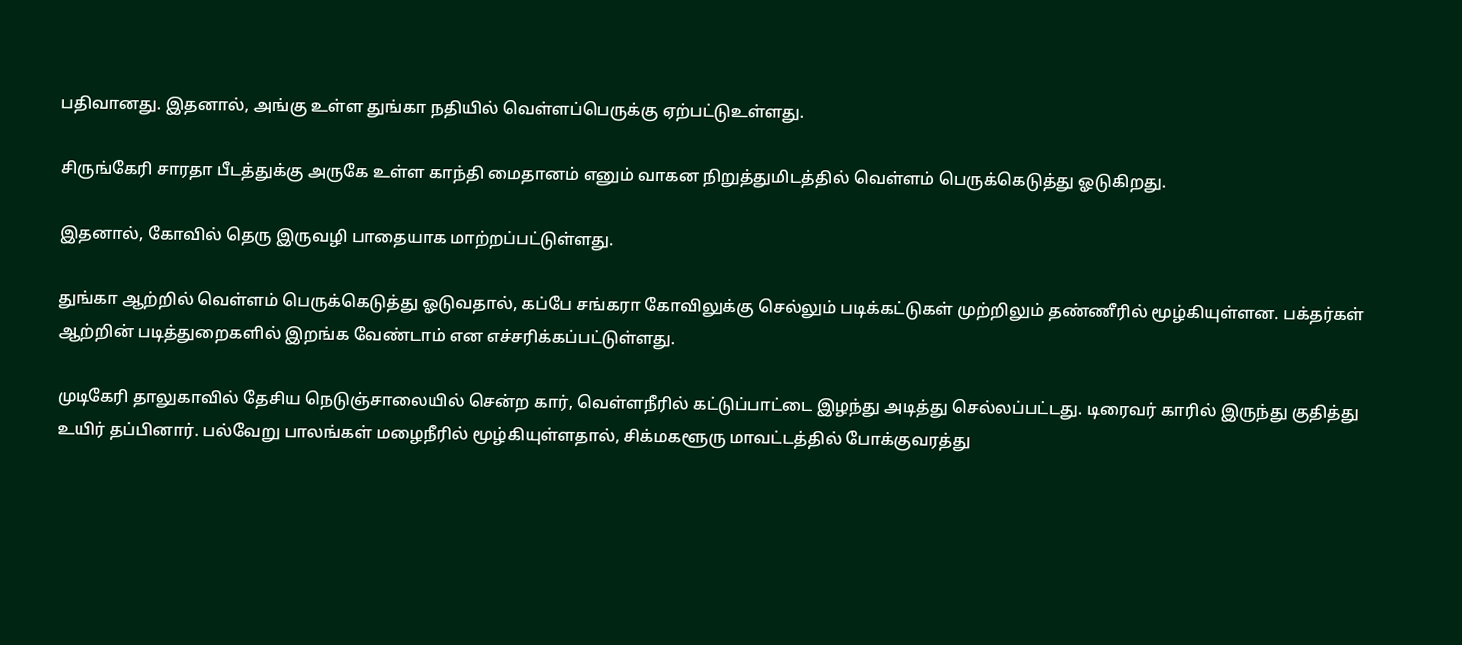பதிவானது. இதனால், அங்கு உள்ள துங்கா நதியில் வெள்ளப்பெருக்கு ஏற்பட்டுஉள்ளது.

சிருங்கேரி சாரதா பீடத்துக்கு அருகே உள்ள காந்தி மைதானம் எனும் வாகன நிறுத்துமிடத்தில் வெள்ளம் பெருக்கெடுத்து ஓடுகிறது.

இதனால், கோவில் தெரு இருவழி பாதையாக மாற்றப்பட்டுள்ளது.

துங்கா ஆற்றில் வெள்ளம் பெருக்கெடுத்து ஓடுவதால், கப்பே சங்கரா கோவிலுக்கு செல்லும் படிக்கட்டுகள் முற்றிலும் தண்ணீரில் மூழ்கியுள்ளன. பக்தர்கள் ஆற்றின் படித்துறைகளில் இறங்க வேண்டாம் என எச்சரிக்கப்பட்டுள்ளது.

முடிகேரி தாலுகாவில் தேசிய நெடுஞ்சாலையில் சென்ற கார், வெள்ளநீரில் கட்டுப்பாட்டை இழந்து அடித்து செல்லப்பட்டது. டிரைவர் காரில் இருந்து குதித்து உயிர் தப்பினார். பல்வேறு பாலங்கள் மழைநீரில் மூழ்கியுள்ளதால், சிக்மகளூரு மாவட்டத்தில் போக்குவரத்து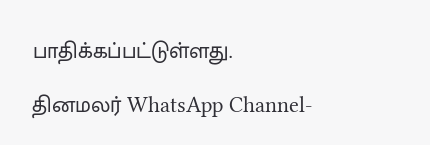பாதிக்கப்பட்டுள்ளது.

தினமலர் WhatsApp Channel-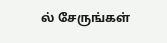ல் சேருங்கள்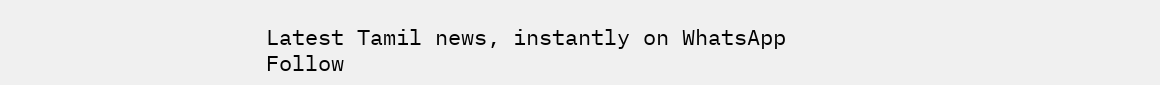Latest Tamil news, instantly on WhatsApp
Follow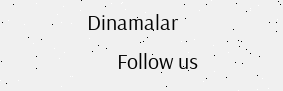Dinamalar
      Follow us